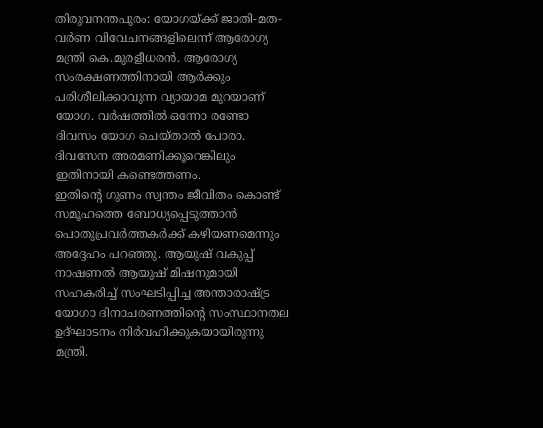തിരുവനന്തപുരം: യോഗയ്ക്ക് ജാതി-മത-വർണ വിവേചനങ്ങളിലെന്ന് ആരോഗ്യ മന്ത്രി കെ.മുരളീധരൻ. ആരോഗ്യ സംരക്ഷണത്തിനായി ആർക്കും പരിശീലിക്കാവുന്ന വ്യായാമ മുറയാണ് യോഗ. വർഷത്തിൽ ഒന്നോ രണ്ടോ ദിവസം യോഗ ചെയ്താൽ പോരാ. ദിവസേന അരമണിക്കൂറെങ്കിലും ഇതിനായി കണ്ടെത്തണം.
ഇതിന്റെ ഗുണം സ്വന്തം ജീവിതം കൊണ്ട് സമൂഹത്തെ ബോധ്യപ്പെടുത്താൻ പൊതുപ്രവർത്തകർക്ക് കഴിയണമെന്നും അദ്ദേഹം പറഞ്ഞു. ആയുഷ് വകുപ്പ് നാഷണൽ ആയുഷ് മിഷനുമായി സഹകരിച്ച് സംഘടിപ്പിച്ച അന്താരാഷ്ട്ര യോഗാ ദിനാചരണത്തിന്റെ സംസ്ഥാനതല ഉദ്ഘാടനം നിർവഹിക്കുകയായിരുന്നു മന്ത്രി.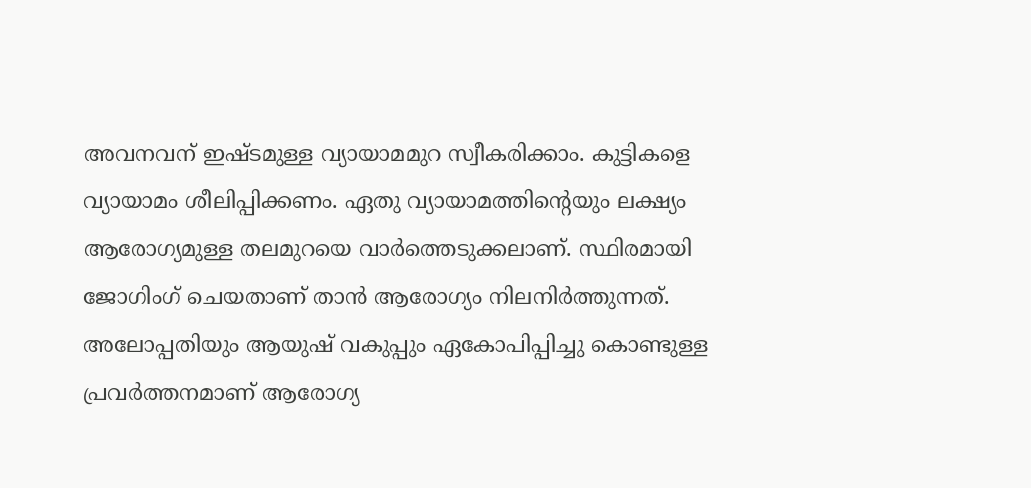അവനവന് ഇഷ്ടമുള്ള വ്യായാമമുറ സ്വീകരിക്കാം. കുട്ടികളെ വ്യായാമം ശീലിപ്പിക്കണം. ഏതു വ്യായാമത്തിന്റെയും ലക്ഷ്യം ആരോഗ്യമുള്ള തലമുറയെ വാർത്തെടുക്കലാണ്. സ്ഥിരമായി ജോഗിംഗ് ചെയതാണ് താൻ ആരോഗ്യം നിലനിർത്തുന്നത്.
അലോപ്പതിയും ആയുഷ് വകുപ്പും ഏകോപിപ്പിച്ചു കൊണ്ടുള്ള പ്രവർത്തനമാണ് ആരോഗ്യ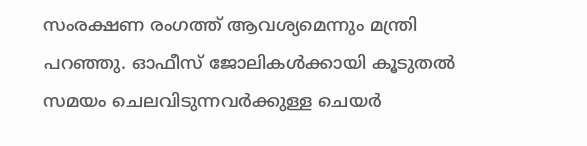സംരക്ഷണ രംഗത്ത് ആവശ്യമെന്നും മന്ത്രി പറഞ്ഞു. ഓഫീസ് ജോലികൾക്കായി കൂടുതൽ സമയം ചെലവിടുന്നവർക്കുള്ള ചെയർ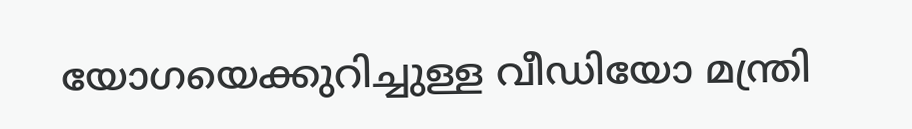യോഗയെക്കുറിച്ചുള്ള വീഡിയോ മന്ത്രി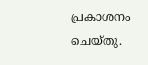പ്രകാശനം ചെയ്തു.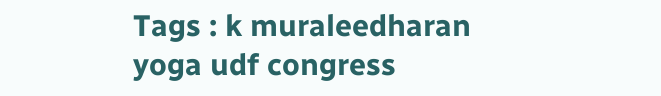Tags : k muraleedharan yoga udf congress